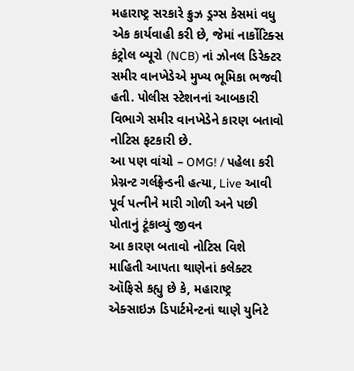મહારાષ્ટ્ર સરકારે ક્રુઝ ડ્રગ્સ કેસમાં વધુ એક કાર્યવાહી કરી છે, જેમાં નાર્કોટિક્સ કંટ્રોલ બ્યૂરો (NCB) નાં ઝોનલ ડિરેક્ટર સમીર વાનખેડેએ મુખ્ય ભૂમિકા ભજવી હતી. પોલીસ સ્ટેશનનાં આબકારી વિભાગે સમીર વાનખેડેને કારણ બતાવો નોટિસ ફટકારી છે.
આ પણ વાંચો – OMG! / પહેલા કરી પ્રેગ્નન્ટ ગર્લફ્રેન્ડની હત્યા, Live આવી પૂર્વ પત્નીને મારી ગોળી અને પછી પોતાનું ટૂંકાવ્યું જીવન
આ કારણ બતાવો નોટિસ વિશે માહિતી આપતા થાણેનાં કલેક્ટર ઑફિસે કહ્યુ છે કે, મહારાષ્ટ્ર એક્સાઇઝ ડિપાર્ટમેન્ટનાં થાણે યુનિટે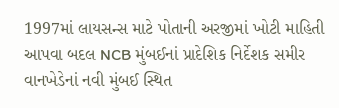1997માં લાયસન્સ માટે પોતાની અરજીમાં ખોટી માહિતી આપવા બદલ NCB મુંબઈનાં પ્રાદેશિક નિર્દેશક સમીર વાનખેડેનાં નવી મુંબઈ સ્થિત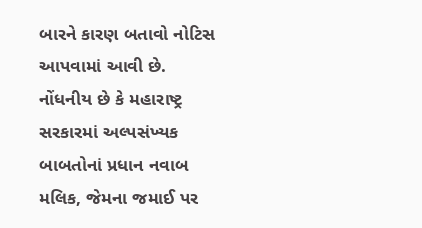બારને કારણ બતાવો નોટિસ આપવામાં આવી છે. નોંધનીય છે કે મહારાષ્ટ્ર સરકારમાં અલ્પસંખ્યક બાબતોનાં પ્રધાન નવાબ મલિક, જેમના જમાઈ પર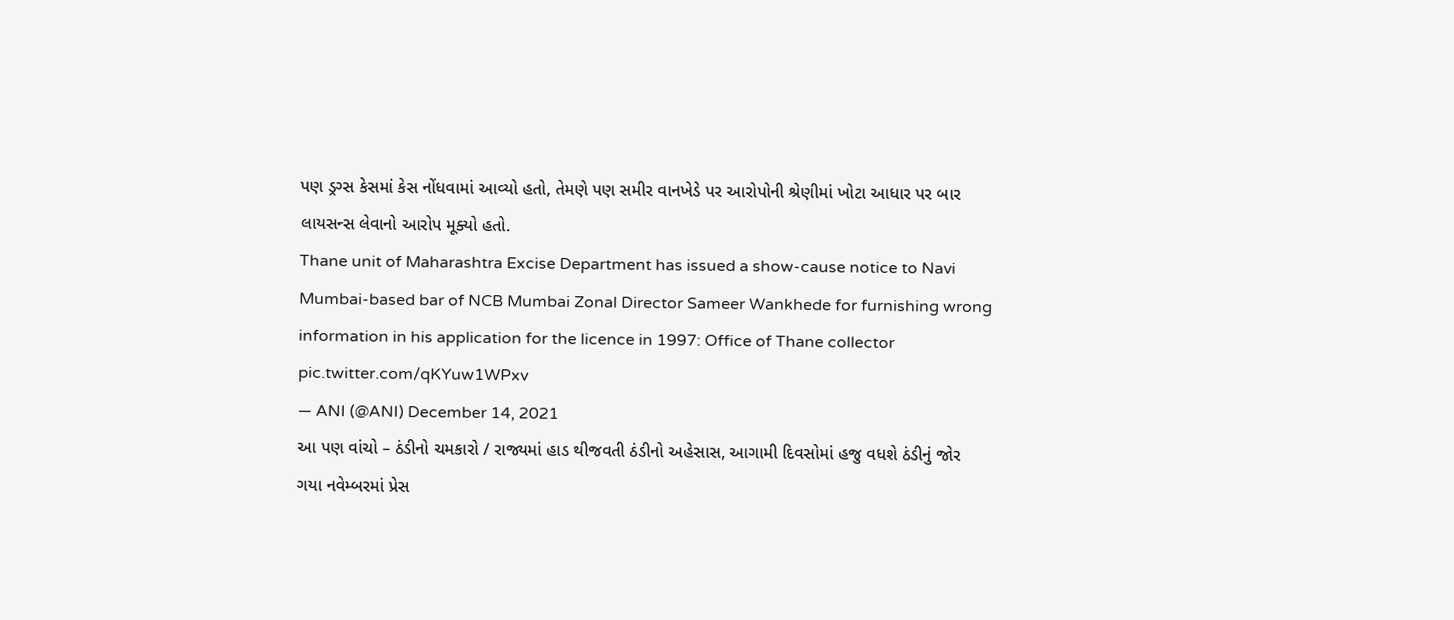પણ ડ્રગ્સ કેસમાં કેસ નોંધવામાં આવ્યો હતો, તેમણે પણ સમીર વાનખેડે પર આરોપોની શ્રેણીમાં ખોટા આધાર પર બાર લાયસન્સ લેવાનો આરોપ મૂક્યો હતો.
Thane unit of Maharashtra Excise Department has issued a show-cause notice to Navi Mumbai-based bar of NCB Mumbai Zonal Director Sameer Wankhede for furnishing wrong information in his application for the licence in 1997: Office of Thane collector pic.twitter.com/qKYuw1WPxv
— ANI (@ANI) December 14, 2021
આ પણ વાંચો – ઠંડીનો ચમકારો / રાજ્યમાં હાડ થીજવતી ઠંડીનો અહેસાસ, આગામી દિવસોમાં હજુ વધશે ઠંડીનું જોર
ગયા નવેમ્બરમાં પ્રેસ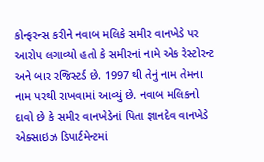કોન્ફરન્સ કરીને નવાબ મલિકે સમીર વાનખેડે પર આરોપ લગાવ્યો હતો કે સમીરનાં નામે એક રેસ્ટોરન્ટ અને બાર રજિસ્ટર્ડ છે. 1997 થી તેનું નામ તેમના નામ પરથી રાખવામાં આવ્યું છે. નવાબ મલિકનો દાવો છે કે સમીર વાનખેડેનાં પિતા જ્ઞાનદેવ વાનખેડે એક્સાઇઝ ડિપાર્ટમેન્ટમાં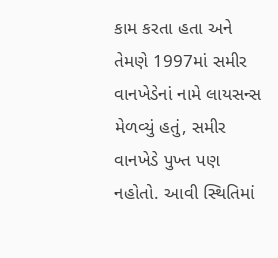કામ કરતા હતા અને તેમણે 1997માં સમીર વાનખેડેનાં નામે લાયસન્સ મેળવ્યું હતું, સમીર વાનખેડે પુખ્ત પણ નહોતો. આવી સ્થિતિમાં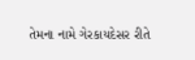તેમના નામે ગેરકાયદેસર રીતે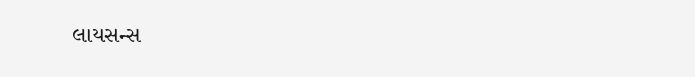લાયસન્સ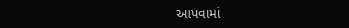આપવામાં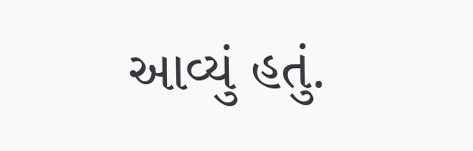આવ્યું હતું.